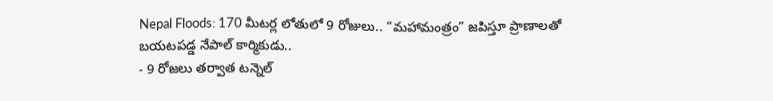Nepal Floods: 170 మీటర్ల లోతులో 9 రోజులు.. “మహామంత్రం” జపిస్తూ ప్రాణాలతో బయటపడ్డ నేపాల్ కార్మికుడు..
- 9 రోజలు తర్వాత టన్నెల్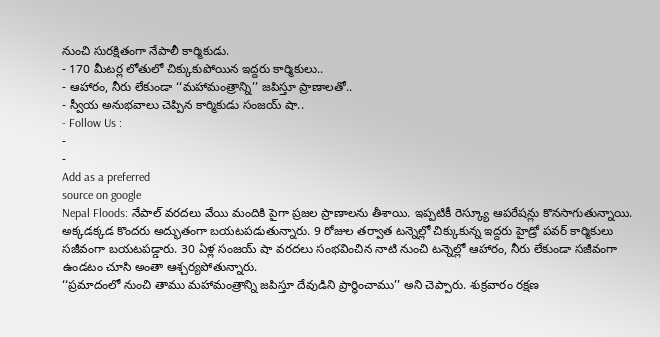నుంచి సురక్షితంగా నేపాలీ కార్మికుడు.
- 170 మీటర్ల లోతులో చిక్కుకుపోయిన ఇద్దరు కార్మికులు..
- ఆహారం, నీరు లేకుండా ‘‘మహామంత్రాన్ని’’ జపిస్తూ ప్రాణాలతో..
- స్వీయ అనుభవాలు చెప్పిన కార్మికుడు సంజయ్ షా..
- Follow Us :
-
-
Add as a preferred
source on google
Nepal Floods: నేపాల్ వరదలు వేయి మందికి పైగా ప్రజల ప్రాణాలను తీశాయి. ఇప్పటికీ రెస్క్యూ ఆపరేషన్లు కొనసాగుతున్నాయి. అక్కడక్కడ కొందరు అద్భుతంగా బయటపడుతున్నారు. 9 రోజుల తర్వాత టన్నెల్లో చిక్కుకున్న ఇద్దరు హైడ్రో పవర్ కార్మికులు సజీవంగా బయటపడ్డారు. 30 ఏళ్ల సంజయ్ షా వరదలు సంభవించిన నాటి నుంచి టన్నెల్లో ఆహారం, నీరు లేకుండా సజీవంగా ఉండటం చూసి అంతా ఆశ్చర్యపోతున్నారు.
‘‘ప్రమాదంలో నుంచి తాము మహామంత్రాన్ని జపిస్తూ దేవుడిని ప్రార్థించాము’’ అని చెప్పారు. శుక్రవారం రక్షణ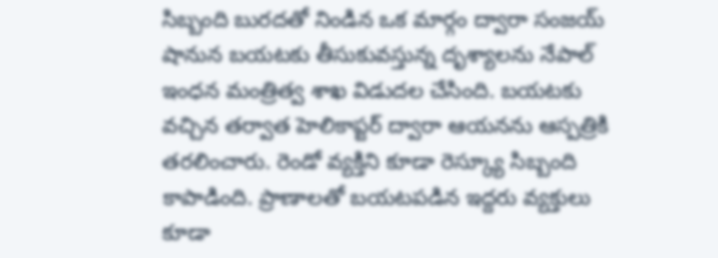సిబ్బంది బురదతో నిండిన ఒక మార్గం ద్వారా సంజయ్ షానున బయటకు తీసుకువస్తున్న దృశ్యాలను నేపాల్ ఇంధన మంత్రిత్వ శాఖ విడుదల చేసింది. బయటకు వచ్చిన తర్వాత హెలికాప్టర్ ద్వారా ఆయనను ఆస్పత్రికి తరలించారు. రెండో వ్యక్తిని కూడా రెస్క్యూ సిబ్బంది కాపాడింది. ప్రాణాలతో బయటపడిన ఇద్దరు వ్యక్తులు కూడా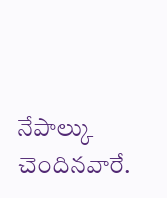నేపాల్కు చెందినవారే.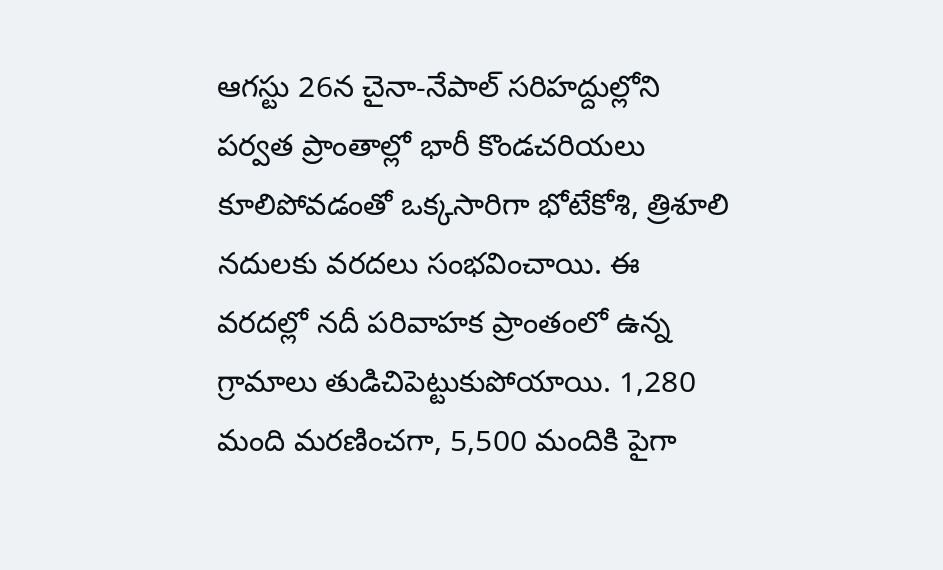ఆగస్టు 26న చైనా-నేపాల్ సరిహద్దుల్లోని పర్వత ప్రాంతాల్లో భారీ కొండచరియలు కూలిపోవడంతో ఒక్కసారిగా భోటేకోశి, త్రిశూలి నదులకు వరదలు సంభవించాయి. ఈ వరదల్లో నదీ పరివాహక ప్రాంతంలో ఉన్న గ్రామాలు తుడిచిపెట్టుకుపోయాయి. 1,280 మంది మరణించగా, 5,500 మందికి పైగా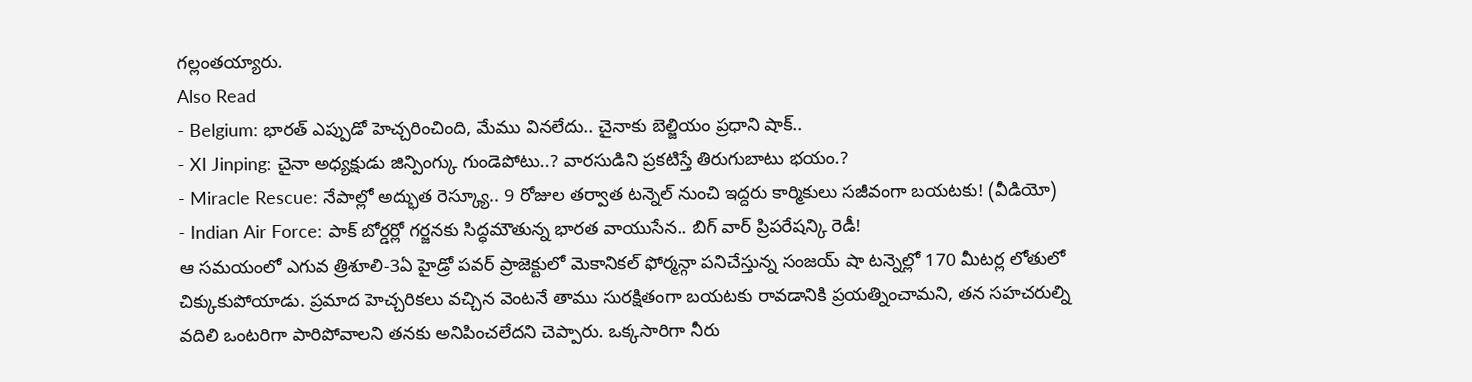గల్లంతయ్యారు.
Also Read
- Belgium: భారత్ ఎప్పుడో హెచ్చరించింది, మేము వినలేదు.. చైనాకు బెల్జియం ప్రధాని షాక్..
- XI Jinping: చైనా అధ్యక్షుడు జిన్పింగ్కు గుండెపోటు..? వారసుడిని ప్రకటిస్తే తిరుగుబాటు భయం.?
- Miracle Rescue: నేపాల్లో అద్భుత రెస్క్యూ.. 9 రోజుల తర్వాత టన్నెల్ నుంచి ఇద్దరు కార్మికులు సజీవంగా బయటకు! (వీడియో)
- Indian Air Force: పాక్ బోర్డర్లో గర్జనకు సిద్ధమౌతున్న భారత వాయుసేన.. బిగ్ వార్ ప్రిపరేషన్కి రెడీ!
ఆ సమయంలో ఎగువ త్రిశూలి-3ఏ హైడ్రో పవర్ ప్రాజెక్టులో మెకానికల్ ఫోర్మన్గా పనిచేస్తున్న సంజయ్ షా టన్నెల్లో 170 మీటర్ల లోతులో చిక్కుకుపోయాడు. ప్రమాద హెచ్చరికలు వచ్చిన వెంటనే తాము సురక్షితంగా బయటకు రావడానికి ప్రయత్నించామని, తన సహచరుల్ని వదిలి ఒంటరిగా పారిపోవాలని తనకు అనిపించలేదని చెప్పారు. ఒక్కసారిగా నీరు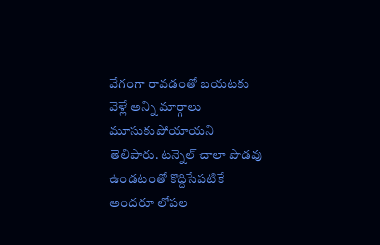వేగంగా రావడంతో బయటకు వెళ్లే అన్ని మార్గాలు మూసుకుపోయాయని తెలిపారు. టన్నెల్ చాలా పొడవు ఉండటంతో కొద్దిసేపటికే అందరూ లోపల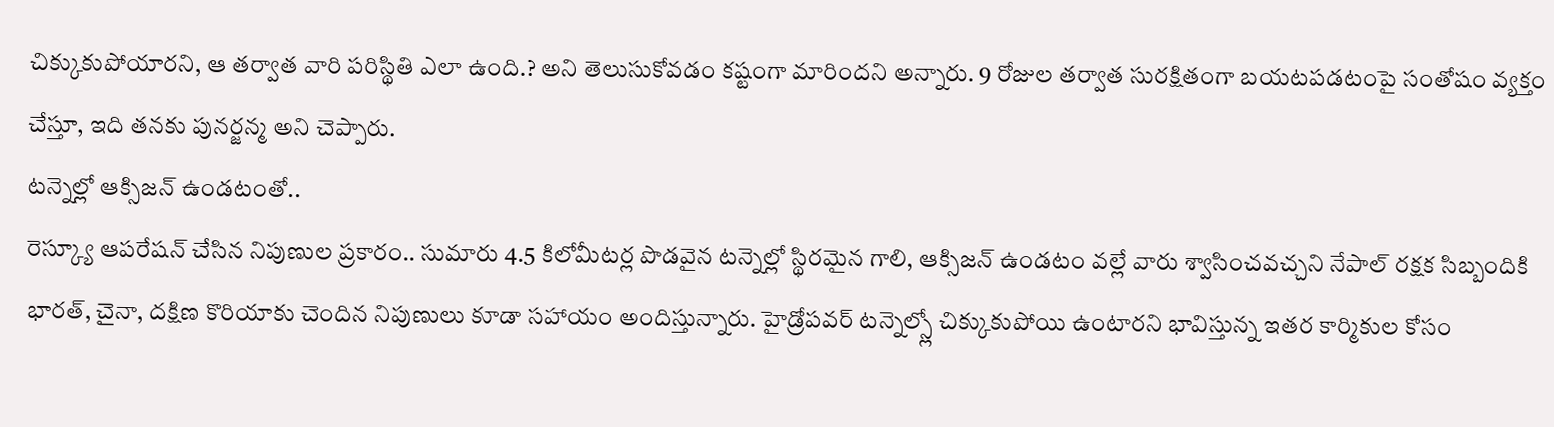చిక్కుకుపోయారని, ఆ తర్వాత వారి పరిస్థితి ఎలా ఉంది.? అని తెలుసుకోవడం కష్టంగా మారిందని అన్నారు. 9 రోజుల తర్వాత సురక్షితంగా బయటపడటంపై సంతోషం వ్యక్తం చేస్తూ, ఇది తనకు పునర్జన్మ అని చెప్పారు.
టన్నెల్లో ఆక్సిజన్ ఉండటంతో..
రెస్క్యూ ఆపరేషన్ చేసిన నిపుణుల ప్రకారం.. సుమారు 4.5 కిలోమీటర్ల పొడవైన టన్నెల్లో స్థిరమైన గాలి, ఆక్సిజన్ ఉండటం వల్లే వారు శ్వాసించవచ్చని నేపాల్ రక్షక సిబ్బందికి భారత్, చైనా, దక్షిణ కొరియాకు చెందిన నిపుణులు కూడా సహాయం అందిస్తున్నారు. హైడ్రోపవర్ టన్నెల్స్లో చిక్కుకుపోయి ఉంటారని భావిస్తున్న ఇతర కార్మికుల కోసం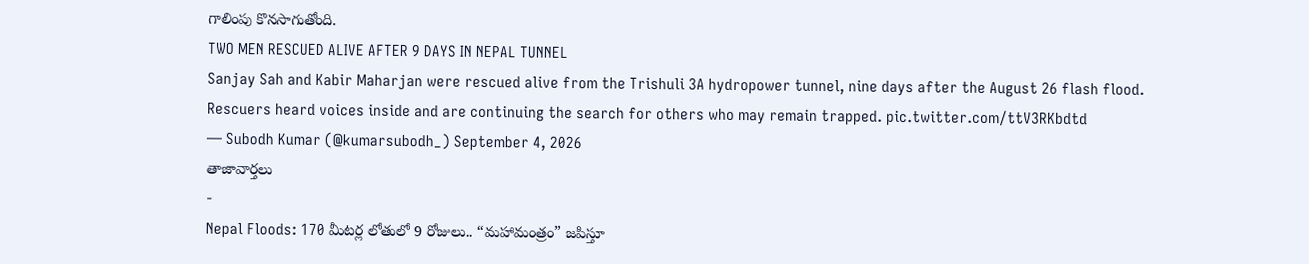గాలింపు కొనసాగుతోంది.
TWO MEN RESCUED ALIVE AFTER 9 DAYS IN NEPAL TUNNEL
Sanjay Sah and Kabir Maharjan were rescued alive from the Trishuli 3A hydropower tunnel, nine days after the August 26 flash flood.
Rescuers heard voices inside and are continuing the search for others who may remain trapped. pic.twitter.com/ttV3RKbdtd
— Subodh Kumar (@kumarsubodh_) September 4, 2026
తాజావార్తలు
-
Nepal Floods: 170 మీటర్ల లోతులో 9 రోజులు.. “మహామంత్రం” జపిస్తూ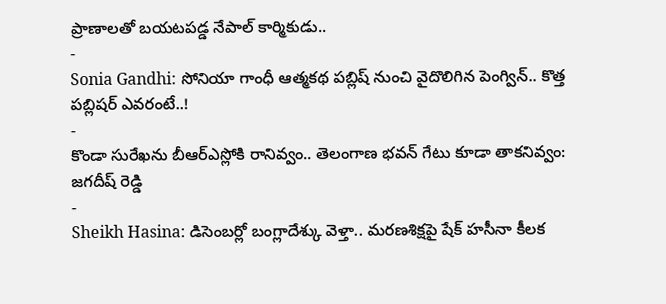ప్రాణాలతో బయటపడ్డ నేపాల్ కార్మికుడు..
-
Sonia Gandhi: సోనియా గాంధీ ఆత్మకథ పబ్లిష్ నుంచి వైదొలిగిన పెంగ్విన్.. కొత్త పబ్లిషర్ ఎవరంటే..!
-
కొండా సురేఖను బీఆర్ఎస్లోకి రానివ్వం.. తెలంగాణ భవన్ గేటు కూడా తాకనివ్వం: జగదీష్ రెడ్డి
-
Sheikh Hasina: డిసెంబర్లో బంగ్లాదేశ్కు వెళ్తా.. మరణశిక్షపై షేక్ హసీనా కీలక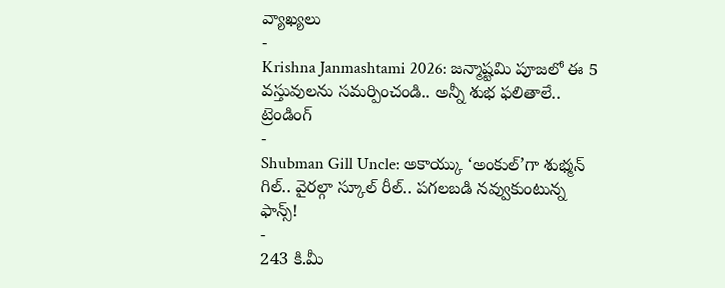వ్యాఖ్యలు
-
Krishna Janmashtami 2026: జన్మాష్టమి పూజలో ఈ 5 వస్తువులను సమర్పించండి.. అన్నీ శుభ ఫలితాలే..
ట్రెండింగ్
-
Shubman Gill Uncle: అకాయ్కు ‘అంకుల్’గా శుభ్మన్ గిల్.. వైరల్గా స్కూల్ రీల్.. పగలబడి నవ్వుకుంటున్న ఫాన్స్!
-
243 కి.మీ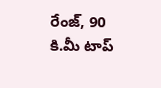రేంజ్, 90 కి.మీ టాప్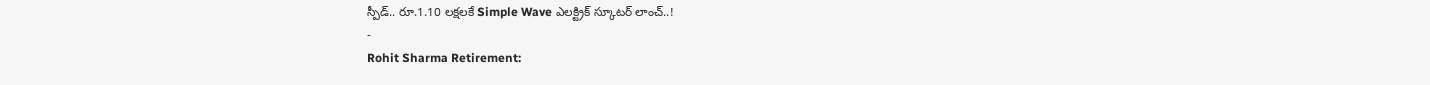స్పీడ్.. రూ.1.10 లక్షలకే Simple Wave ఎలక్ట్రిక్ స్కూటర్ లాంచ్..!
-
Rohit Sharma Retirement: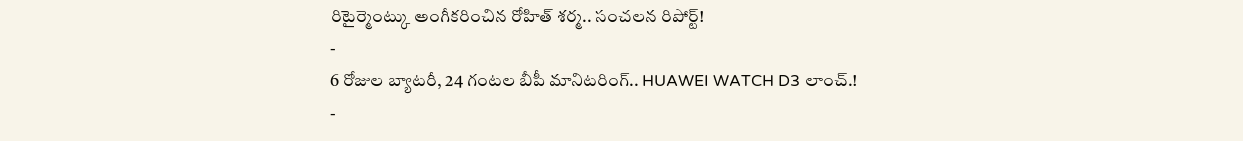రిటైర్మెంట్కు అంగీకరించిన రోహిత్ శర్మ.. సంచలన రిపోర్ట్!
-
6 రోజుల బ్యాటరీ, 24 గంటల బీపీ మానిటరింగ్.. HUAWEI WATCH D3 లాంచ్.!
-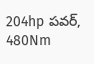204hp పవర్, 480Nm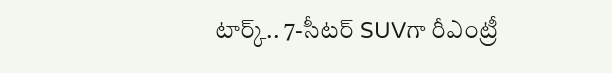టార్క్.. 7-సీటర్ SUVగా రీఎంట్రీ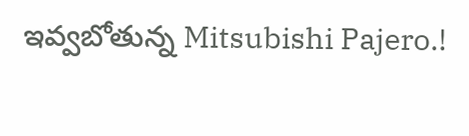ఇవ్వబోతున్న Mitsubishi Pajero.!